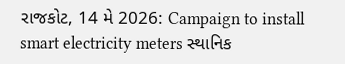રાજકોટ, 14 મે 2026: Campaign to install smart electricity meters સ્થાનિક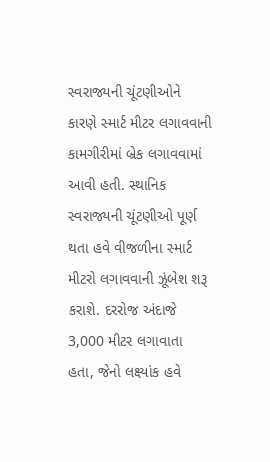સ્વરાજ્યની ચૂંટણીઓને કારણે સ્માર્ટ મીટર લગાવવાની કામગીરીમાં બ્રેક લગાવવામાં આવી હતી. સ્થાનિક સ્વરાજ્યની ચૂંટણીઓ પૂર્ણ થતા હવે વીજળીના સ્માર્ટ મીટરો લગાવવાની ઝૂંબેશ શરૂ કરાશે. દરરોજ અંદાજે 3,000 મીટર લગાવાતા હતા, જેનો લક્ષ્યાંક હવે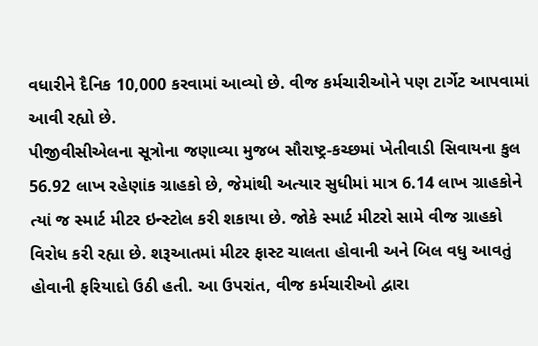વધારીને દૈનિક 10,000 કરવામાં આવ્યો છે. વીજ કર્મચારીઓને પણ ટાર્ગેટ આપવામાં આવી રહ્યો છે.
પીજીવીસીએલના સૂત્રોના જણાવ્યા મુજબ સૌરાષ્ટ્ર-કચ્છમાં ખેતીવાડી સિવાયના કુલ 56.92 લાખ રહેણાંક ગ્રાહકો છે, જેમાંથી અત્યાર સુધીમાં માત્ર 6.14 લાખ ગ્રાહકોને ત્યાં જ સ્માર્ટ મીટર ઇન્સ્ટોલ કરી શકાયા છે. જોકે સ્માર્ટ મીટરો સામે વીજ ગ્રાહકો વિરોધ કરી રહ્યા છે. શરૂઆતમાં મીટર ફાસ્ટ ચાલતા હોવાની અને બિલ વધુ આવતું હોવાની ફરિયાદો ઉઠી હતી. આ ઉપરાંત, વીજ કર્મચારીઓ દ્વારા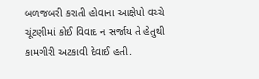બળજબરી કરાતી હોવાના આક્ષેપો વચ્ચે ચૂંટણીમાં કોઈ વિવાદ ન સર્જાય તે હેતુથી કામગીરી અટકાવી દેવાઈ હતી.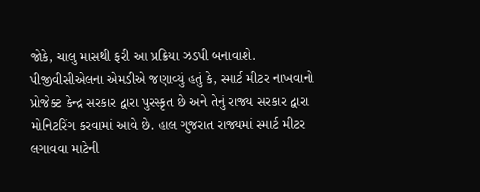જોકે, ચાલુ માસથી ફરી આ પ્રક્રિયા ઝડપી બનાવાશે.
પીજીવીસીએલના એમડીએ જણાવ્યું હતું કે, સ્માર્ટ મીટર નાખવાનો પ્રોજેક્ટ કેન્દ્ર સરકાર દ્વારા પુરસ્કૃત છે અને તેનું રાજ્ય સરકાર દ્વારા મોનિટરિંગ કરવામાં આવે છે. હાલ ગુજરાત રાજ્યમાં સ્માર્ટ મીટર લગાવવા માટેની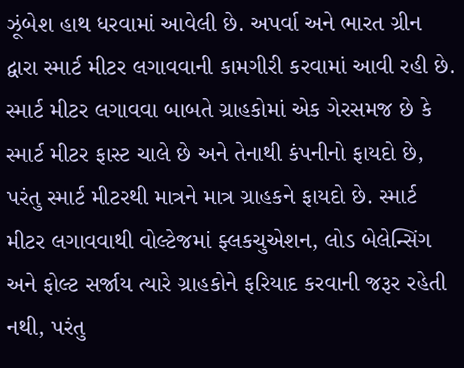ઝૂંબેશ હાથ ધરવામાં આવેલી છે. અપર્વા અને ભારત ગ્રીન દ્વારા સ્માર્ટ મીટર લગાવવાની કામગીરી કરવામાં આવી રહી છે. સ્માર્ટ મીટર લગાવવા બાબતે ગ્રાહકોમાં એક ગેરસમજ છે કે સ્માર્ટ મીટર ફાસ્ટ ચાલે છે અને તેનાથી કંપનીનો ફાયદો છે, પરંતુ સ્માર્ટ મીટરથી માત્રને માત્ર ગ્રાહકને ફાયદો છે. સ્માર્ટ મીટર લગાવવાથી વોલ્ટેજમાં ફ્લકચુએશન, લોડ બેલેન્સિંગ અને ફોલ્ટ સર્જાય ત્યારે ગ્રાહકોને ફરિયાદ કરવાની જરૂર રહેતી નથી, પરંતુ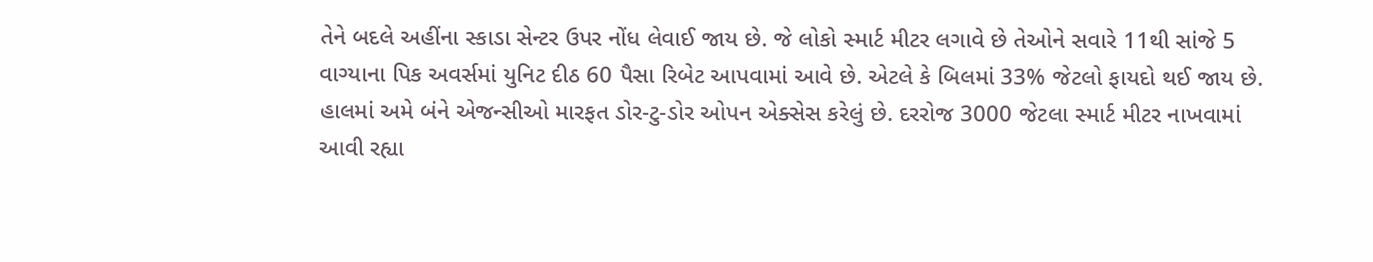તેને બદલે અહીંના સ્કાડા સેન્ટર ઉપર નોંધ લેવાઈ જાય છે. જે લોકો સ્માર્ટ મીટર લગાવે છે તેઓને સવારે 11થી સાંજે 5 વાગ્યાના પિક અવર્સમાં યુનિટ દીઠ 60 પૈસા રિબેટ આપવામાં આવે છે. એટલે કે બિલમાં 33% જેટલો ફાયદો થઈ જાય છે. હાલમાં અમે બંને એજન્સીઓ મારફત ડોર-ટુ-ડોર ઓપન એક્સેસ કરેલું છે. દરરોજ 3000 જેટલા સ્માર્ટ મીટર નાખવામાં આવી રહ્યા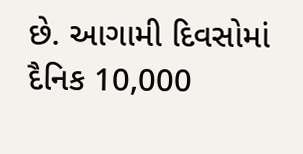છે. આગામી દિવસોમાં દૈનિક 10,000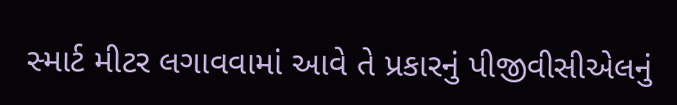સ્માર્ટ મીટર લગાવવામાં આવે તે પ્રકારનું પીજીવીસીએલનું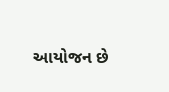આયોજન છે